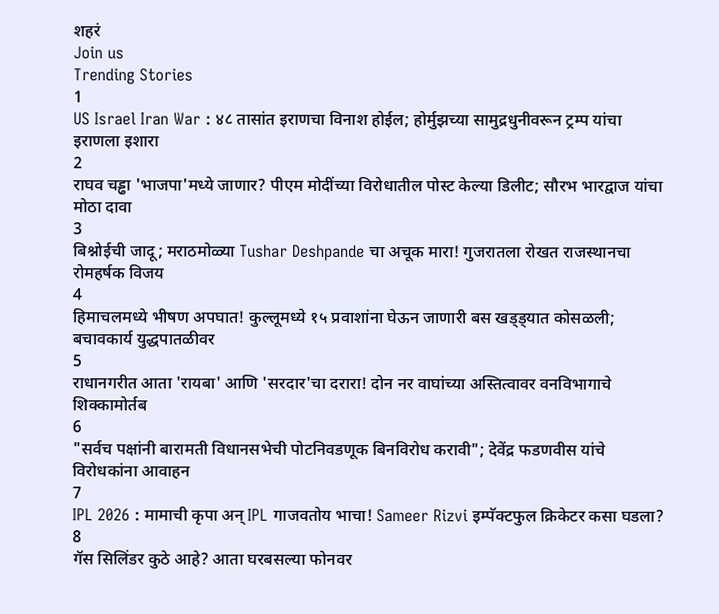शहरं
Join us
Trending Stories
1
US Israel Iran War : ४८ तासांत इराणचा विनाश होईल; होर्मुझच्या सामुद्रधुनीवरून ट्रम्प यांचा इराणला इशारा
2
राघव चड्ढा 'भाजपा'मध्ये जाणार? पीएम मोदींच्या विरोधातील पोस्ट केल्या डिलीट; सौरभ भारद्वाज यांचा मोठा दावा
3
बिश्नोईची जादू; मराठमोळ्या Tushar Deshpande चा अचूक मारा! गुजरातला रोखत राजस्थानचा रोमहर्षक विजय
4
हिमाचलमध्ये भीषण अपघात! कुल्लूमध्ये १५ प्रवाशांना घेऊन जाणारी बस खड्ड्यात कोसळली; बचावकार्य युद्धपातळीवर
5
राधानगरीत आता 'रायबा' आणि 'सरदार'चा दरारा! दोन नर वाघांच्या अस्तित्वावर वनविभागाचे शिक्कामोर्तब
6
"सर्वच पक्षांनी बारामती विधानसभेची पोटनिवडणूक बिनविरोध करावी"; देवेंद्र फडणवीस यांचे विरोधकांना आवाहन
7
IPL 2026 : मामाची कृपा अन् IPL गाजवतोय भाचा! Sameer Rizvi इम्पॅक्टफुल क्रिकेटर कसा घडला?
8
गॅस सिलिंडर कुठे आहे? आता घरबसल्या फोनवर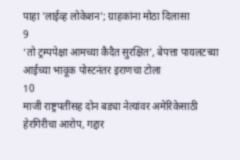पाहा 'लाईव्ह लोकेशन'; ग्राहकांना मोठा दिलासा
9
‘तो ट्रम्पपेक्षा आमच्या कैदैत सुरक्षित’, बेपत्ता पायलटच्या आईच्या भावूक पोस्टनंतर इराणचा टोला
10
माजी राष्ट्रपतींसह दोन बड्या नेत्यांवर अमेरिकेसाठी हेरगिरीचा आरोप, गद्दार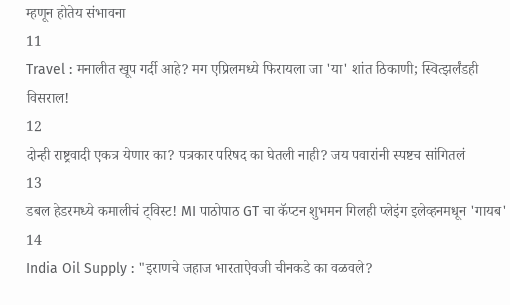म्हणून होतेय संभावना
11
Travel : मनालीत खूप गर्दी आहे? मग एप्रिलमध्ये फिरायला जा 'या' शांत ठिकाणी; स्वित्झर्लंडही विसराल!
12
दोन्ही राष्ट्रवादी एकत्र येणार का? पत्रकार परिषद का घेतली नाही? जय पवारांनी स्पष्टच सांगितलं
13
डबल हेडरमध्ये कमालीचं ट्विस्ट! MI पाठोपाठ GT चा कॅप्टन शुभमन गिलही प्लेइंग इलेव्हनमधून 'गायब'
14
India Oil Supply : "इराणचे जहाज भारताऐवजी चीनकडे का वळवले?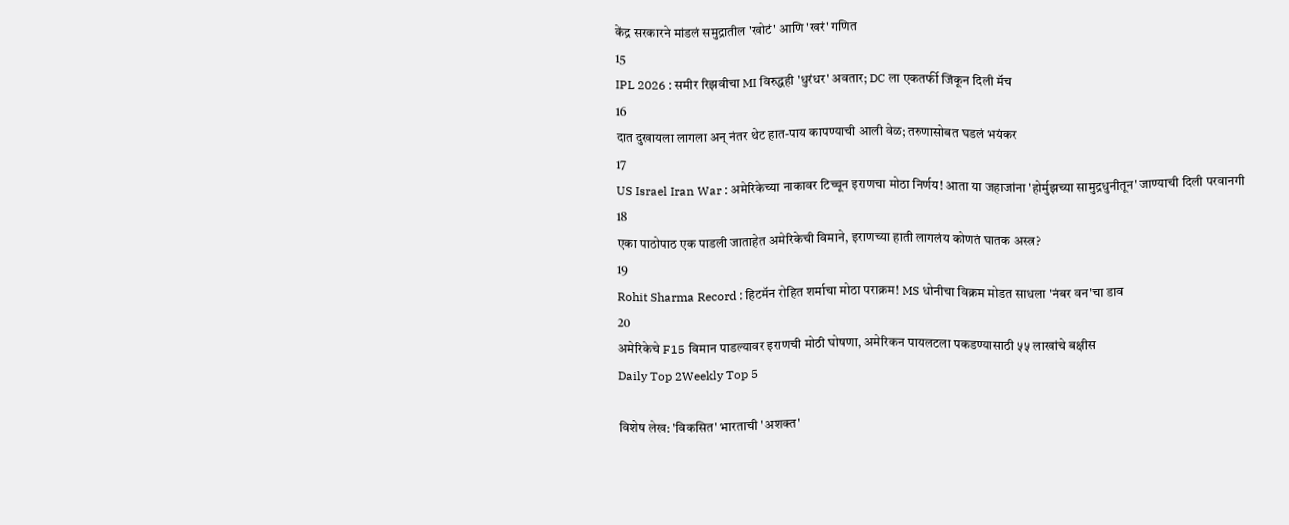केंद्र सरकारने मांडलं समुद्रातील 'खोटं' आणि 'खरं' गणित
15
IPL 2026 : समीर रिझवीचा MI विरुद्धही 'धुरंधर' अवतार; DC ला एकतर्फी जिंकून दिली मॅच
16
दात दुखायला लागला अन् नंतर थेट हात-पाय कापण्याची आली वेळ; तरुणासोबत घडलं भयंकर
17
US Israel Iran War : अमेरिकेच्या नाकावर टिच्चून इराणचा मोठा निर्णय! आता या जहाजांना 'होर्मुझच्या सामुद्रधुनीतून' जाण्याची दिली परवानगी
18
एका पाठोपाठ एक पाडली जाताहेत अमेरिकेची विमाने, इराणच्या हाती लागलंय कोणतं घातक अस्त्र?
19
Rohit Sharma Record : हिटमॅन रोहित शर्माचा मोठा पराक्रम! MS धोनीचा विक्रम मोडत साधला 'नंबर वन'चा डाव
20
अमेरिकेचे F15 विमान पाडल्यावर इराणची मोठी घोषणा, अमेरिकन पायलटला पकडण्यासाठी ५५ लाखांचे बक्षीस
Daily Top 2Weekly Top 5

विशेष लेख: 'विकसित' भारताची 'अशक्त'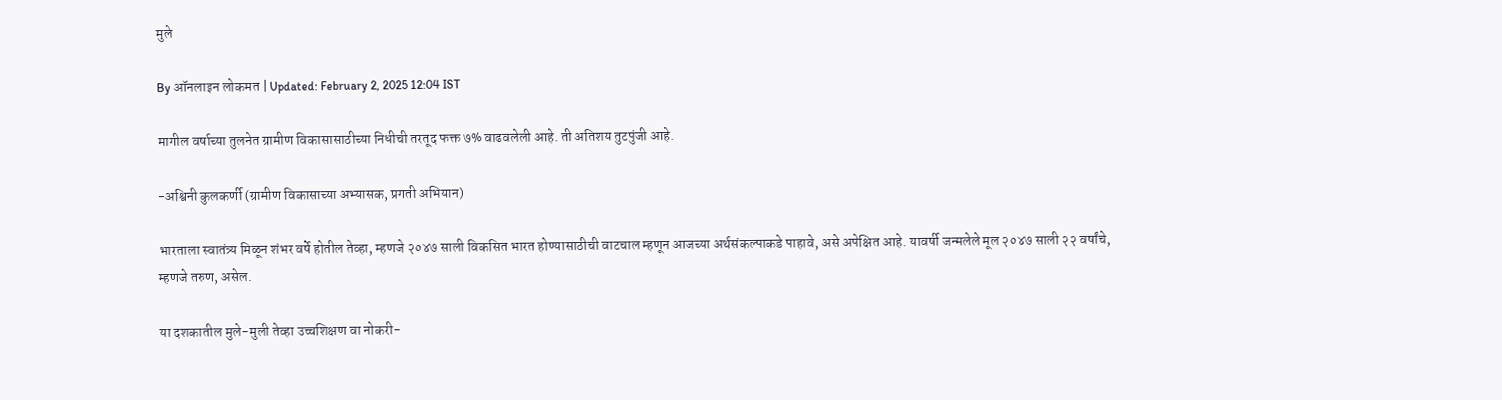मुले

By ऑनलाइन लोकमत | Updated: February 2, 2025 12:04 IST

मागील वर्षाच्या तुलनेत ग्रामीण विकासासाठीच्या निधीची तरतूद फक्त ७% वाढवलेली आहे. ती अतिशय तुटपुंजी आहे.

-अश्विनी कुलकर्णी (ग्रामीण विकासाच्या अभ्यासक, प्रगती अभियान)

भारताला स्वातंत्र्य मिळून शंभर वर्षे होतील तेव्हा, म्हणजे २०४७ साली विकसित भारत होण्यासाठीची वाटचाल म्हणून आजच्या अर्थसंकल्पाकडे पाहावे, असे अपेक्षित आहे. यावर्षी जन्मलेले मूल २०४७ साली २२ वर्षांचे, म्हणजे तरुण, असेल.

या दशकातील मुले-मुली तेव्हा उच्चशिक्षण वा नोकरी-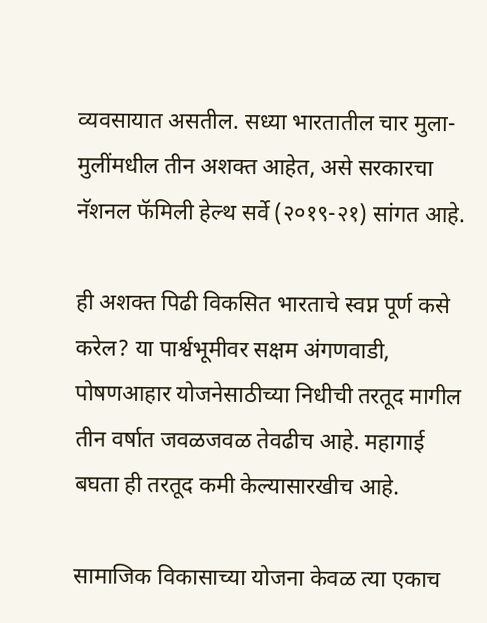व्यवसायात असतील. सध्या भारतातील चार मुला-मुलींमधील तीन अशक्त आहेत, असे सरकारचा नॅशनल फॅमिली हेल्थ सर्वे (२०१९-२१) सांगत आहे.

ही अशक्त पिढी विकसित भारताचे स्वप्न पूर्ण कसे करेल? या पार्श्वभूमीवर सक्षम अंगणवाडी, पोषणआहार योजनेसाठीच्या निधीची तरतूद मागील तीन वर्षात जवळजवळ तेवढीच आहे. महागाई बघता ही तरतूद कमी केल्यासारखीच आहे.

सामाजिक विकासाच्या योजना केवळ त्या एकाच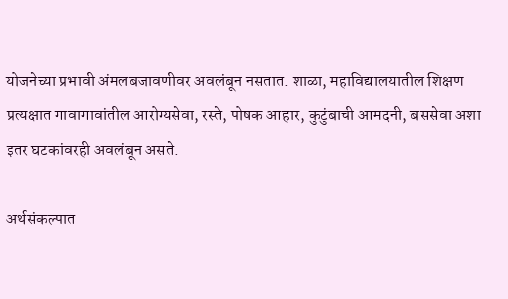योजनेच्या प्रभावी अंमलबजावणीवर अवलंबून नसतात. शाळा, महाविद्यालयातील शिक्षण प्रत्यक्षात गावागावांतील आरोग्यसेवा, रस्ते, पोषक आहार, कुटुंबाची आमदनी, बससेवा अशा इतर घटकांवरही अवलंबून असते.

अर्थसंकल्पात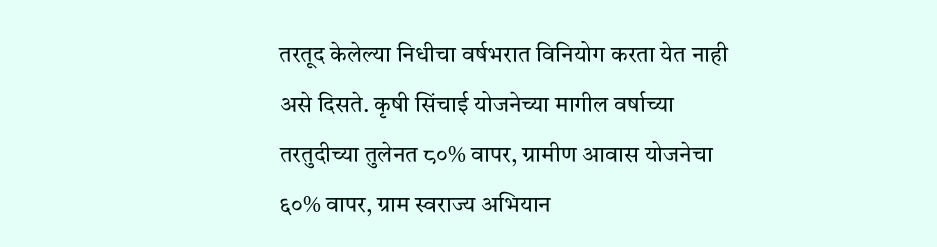तरतूद केलेल्या निधीचा वर्षभरात विनियोग करता येत नाही असे दिसते. कृषी सिंचाई योजनेच्या मागील वर्षाच्या तरतुदीच्या तुलेनत ८०% वापर, ग्रामीण आवास योजनेचा ६०% वापर, ग्राम स्वराज्य अभियान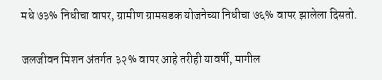मधे ७३% निधीचा वापर, ग्रामीण ग्रामसडक योजनेच्या निधीचा ७६% वापर झालेला दिसतो.

जलजीवन मिशन अंतर्गत ३२% वापर आहे तरीही यावर्षी, मागील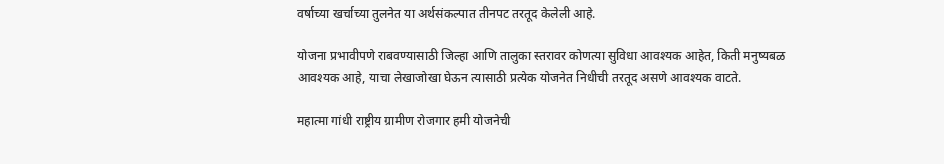वर्षाच्या खर्चाच्या तुलनेत या अर्थसंकल्पात तीनपट तरतूद केलेली आहे.

योजना प्रभावीपणे राबवण्यासाठी जिल्हा आणि तालुका स्तरावर कोणत्या सुविधा आवश्यक आहेत, किती मनुष्यबळ आवश्यक आहे, याचा लेखाजोखा घेऊन त्यासाठी प्रत्येक योजनेत निधीची तरतूद असणे आवश्यक वाटते.

महात्मा गांधी राष्ट्रीय ग्रामीण रोजगार हमी योजनेची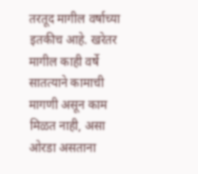तरतूद मागील वर्षाच्या इतकीच आहे. खरेतर मागील काही वर्षे सातत्याने कामाची मागणी असून काम मिळत नाही, असा ओरडा असताना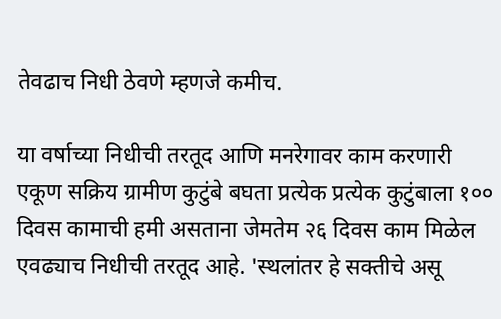तेवढाच निधी ठेवणे म्हणजे कमीच.

या वर्षाच्या निधीची तरतूद आणि मनरेगावर काम करणारी एकूण सक्रिय ग्रामीण कुटुंबे बघता प्रत्येक प्रत्येक कुटुंबाला १०० दिवस कामाची हमी असताना जेमतेम २६ दिवस काम मिळेल एवढ्याच निधीची तरतूद आहे. 'स्थलांतर हे सक्तीचे असू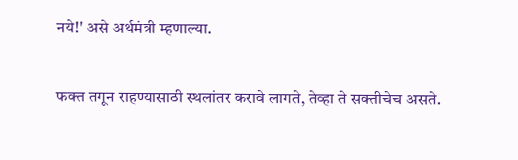नये!' असे अर्थमंत्री म्हणाल्या.

फक्त तगून राहण्यासाठी स्थलांतर करावे लागते, तेव्हा ते सक्तीचेच असते.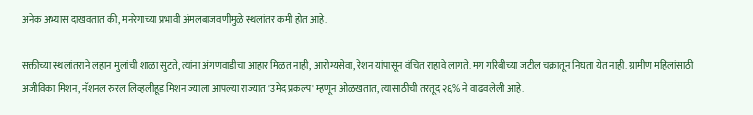अनेक अभ्यास दाखवतात की, मनरेगाच्या प्रभावी अंमलबाजवणीमुळे स्थलांतर कमी होत आहे.

सक्तीच्या स्थलांतराने लहान मुलांची शाळा सुटते, त्यांना अंगणवाडीचा आहार मिळत नाही, आरोग्यसेवा, रेशन यांपासून वंचित राहावे लागते. मग गरिबीच्या जटील चक्रातून निघता येत नाही. ग्रामीण महिलांसाठी अजीविका मिशन, नॅशनल रुरल लिव्हलीहूड मिशन ज्याला आपल्या राज्यात 'उमेद प्रकल्प' म्हणून ओळखतात, त्यासाठीची तरतूद २६% ने वाढवलेली आहे.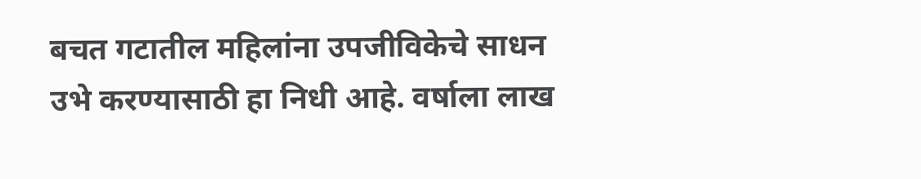बचत गटातील महिलांना उपजीविकेचे साधन उभे करण्यासाठी हा निधी आहे. वर्षाला लाख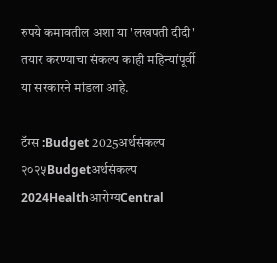रुपये कमावतील अशा या 'लखपती दीदी' तयार करण्याचा संकल्प काही महिन्यांपूर्वी या सरकारने मांडला आहे.

टॅग्स :Budget 2025अर्थसंकल्प २०२५Budgetअर्थसंकल्प 2024Healthआरोग्यCentral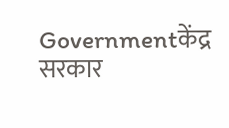Governmentकेंद्र सरकार